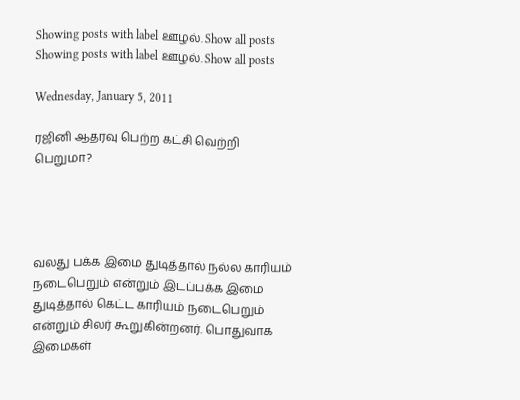Showing posts with label ஊழல். Show all posts
Showing posts with label ஊழல். Show all posts

Wednesday, January 5, 2011

ரஜினி ஆதரவு பெற்ற கட்சி வெற்றி பெறுமா?




வலது பக்க இமை துடித்தால் நல்ல காரியம் நடைபெறும் என்றும் இடப்பக்க இமை துடித்தால் கெட்ட காரியம் நடைபெறும் என்றும் சிலர் கூறுகின்றனர். பொதுவாக இமைகள்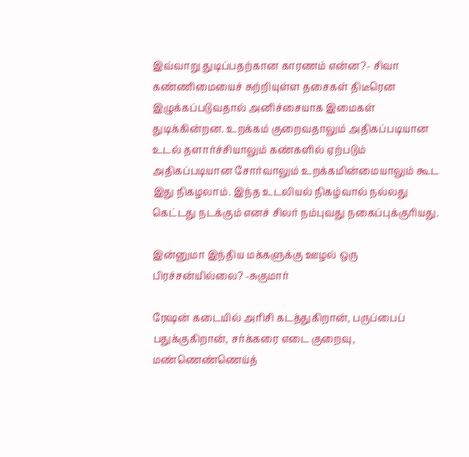இவ்வாறு துடிப்பதற்கான காரணம் என்ன?- சிவா
கண்ணிமையைச் சுற்றியுள்ள தசைகள் திடீரென இழுக்கப்படுவதால் அனிச்சையாக இமைகள் துடிக்கின்றன. உறக்கம் குறைவதாலும் அதிகப்படியான உடல் தளார்ச்சியாலும் கண்களில் ஏற்படும் அதிகப்படியான சோர்வாலும் உறக்கமின்மையாலும் கூட இது நிகழலாம். இந்த உடலியல் நிகழ்வால் நல்லது கெட்டது நடக்கும் எனச் சிலர் நம்புவது நகைப்புக்குரியது.

இன்னுமா இந்திய மக்களுக்கு ஊழல் ஒரு பிரச்சன்யில்லை? -சுகுமார்

ரேஷன் கடையில் அரிசி கடத்துகிறான், பருப்பைப் பதுக்குகிறான், சர்க்கரை எடை குறைவு, மண்ணெண்ணெய்த்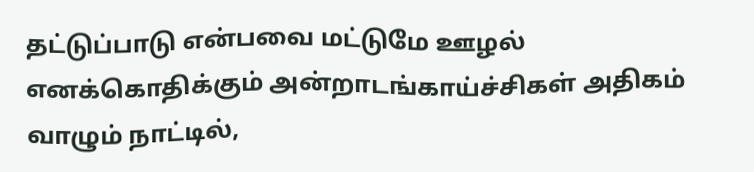தட்டுப்பாடு என்பவை மட்டுமே ஊழல் எனக்கொதிக்கும் அன்றாடங்காய்ச்சிகள் அதிகம் வாழும் நாட்டில்,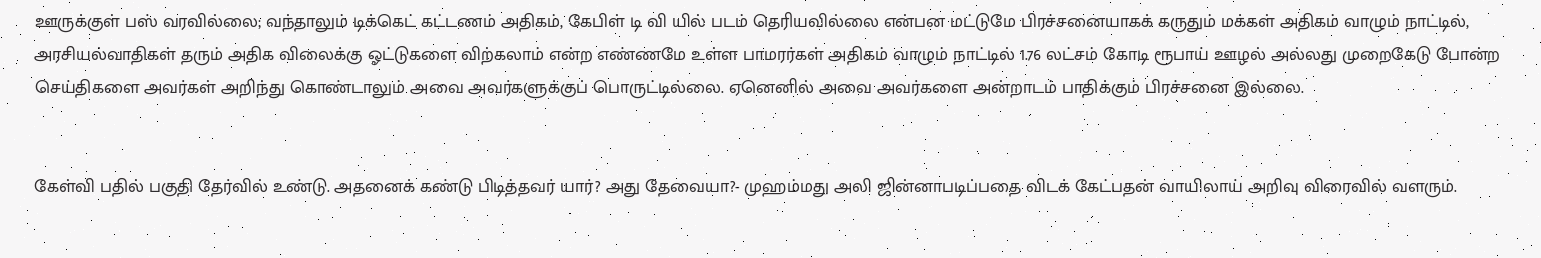ஊருக்குள் பஸ் வரவில்லை; வந்தாலும் டிக்கெட் கட்டணம் அதிகம், கேபிள் டி வி யில் படம் தெரியவில்லை என்பன மட்டுமே பிரச்சனையாகக் கருதும் மக்கள் அதிகம் வாழும் நாட்டில், அரசியல்வாதிகள் தரும் அதிக விலைக்கு ஓட்டுகளை விற்கலாம் என்ற எண்ணமே உள்ள பாமரர்கள் அதிகம் வாழும் நாட்டில் 1.76 லட்சம் கோடி ரூபாய் ஊழல் அல்லது முறைகேடு போன்ற செய்திகளை அவர்கள் அறிந்து கொண்டாலும் அவை அவர்களுக்குப் பொருட்டில்லை. ஏனெனில் அவை அவர்களை அன்றாடம் பாதிக்கும் பிரச்சனை இல்லை.


கேள்வி பதில் பகுதி தேர்வில் உண்டு. அதனைக் கண்டு பிடித்தவர் யார்? அது தேவையா?- முஹம்மது அலி ஜின்னாபடிப்பதை விடக் கேட்பதன் வாயிலாய் அறிவு விரைவில் வளரும்.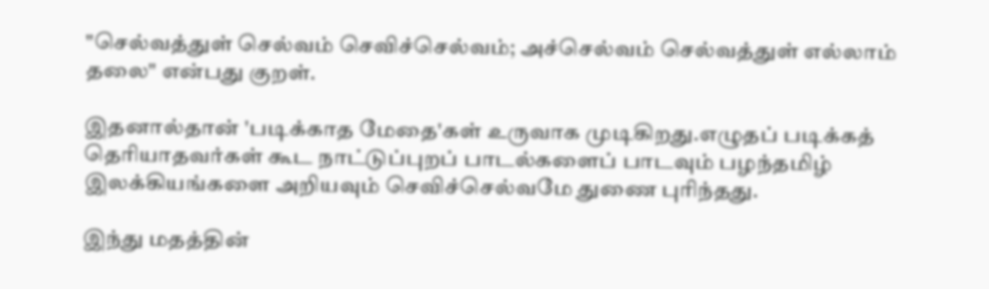"செல்வத்துள் செல்வம் செவிச்செல்வம்; அச்செல்வம் செல்வத்துள் எல்லாம் தலை" என்பது குறள்.

இதனால்தான் 'படிக்காத மேதை'கள் உருவாக முடிகிறது.எழுதப் படிக்கத் தெரியாதவர்கள் கூட நாட்டுப்புறப் பாடல்களைப் பாடவும் பழந்தமிழ் இலக்கியங்களை அறியவும் செவிச்செல்வமே துணை புரிந்தது.

இந்து மதத்தின்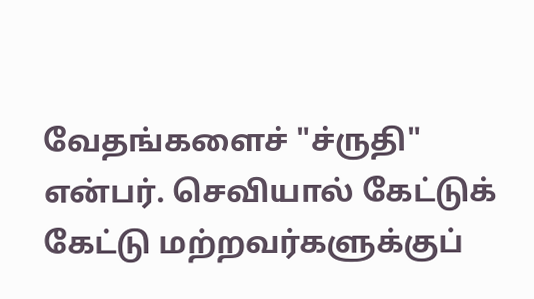வேதங்களைச் "ச்ருதி" என்பர். செவியால் கேட்டுக் கேட்டு மற்றவர்களுக்குப்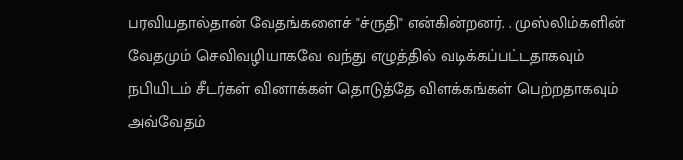பரவியதால்தான் வேதங்களைச் "ச்ருதி" என்கின்றனர். . முஸ்லிம்களின் வேதமும் செவிவழியாகவே வந்து எழுத்தில் வடிக்கப்பட்டதாகவும் நபியிடம் சீடர்கள் வினாக்கள் தொடுத்தே விளக்கங்கள் பெற்றதாகவும் அவ்வேதம்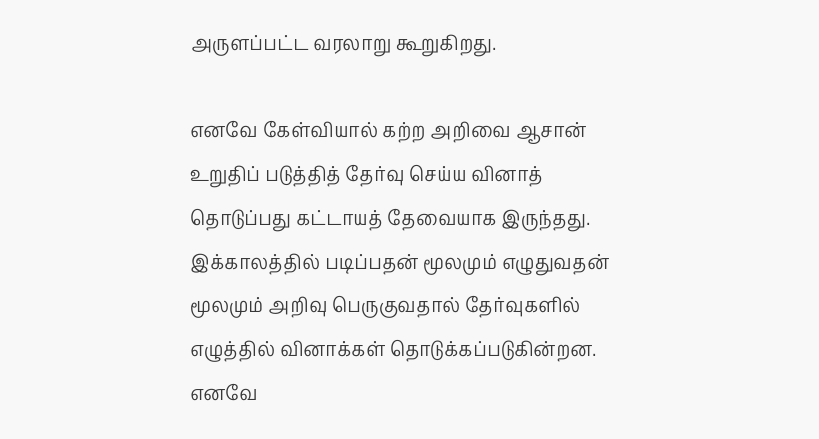அருளப்பட்ட வரலாறு கூறுகிறது.

எனவே கேள்வியால் கற்ற அறிவை ஆசான் உறுதிப் படுத்தித் தேர்வு செய்ய வினாத் தொடுப்பது கட்டாயத் தேவையாக இருந்தது. இக்காலத்தில் படிப்பதன் மூலமும் எழுதுவதன் மூலமும் அறிவு பெருகுவதால் தேர்வுகளில் எழுத்தில் வினாக்கள் தொடுக்கப்படுகின்றன. எனவே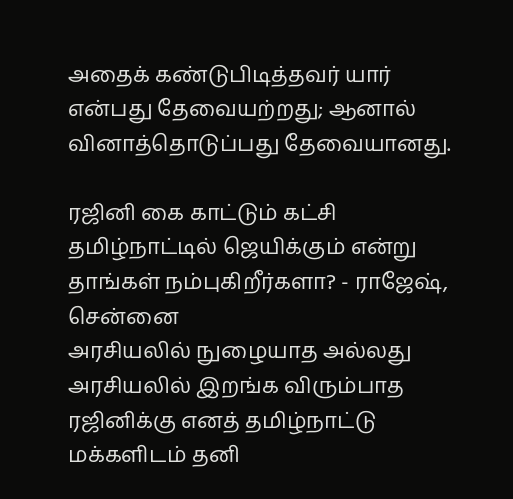அதைக் கண்டுபிடித்தவர் யார் என்பது தேவையற்றது; ஆனால் வினாத்தொடுப்பது தேவையானது.

ரஜினி கை காட்டும் கட்சி தமிழ்நாட்டில் ஜெயிக்கும் என்று தாங்கள் நம்புகிறீர்களா? - ராஜேஷ், சென்னை
அரசியலில் நுழையாத அல்லது அரசியலில் இறங்க விரும்பாத ரஜினிக்கு எனத் தமிழ்நாட்டு மக்களிடம் தனி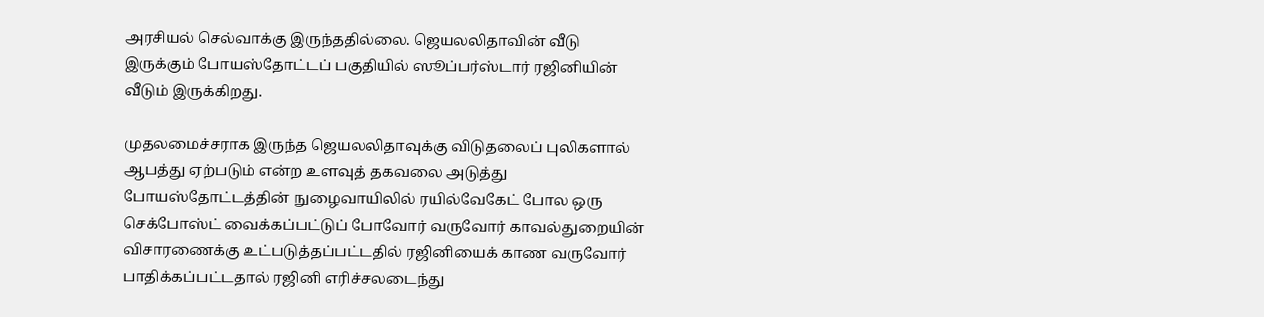அரசியல் செல்வாக்கு இருந்ததில்லை. ஜெயலலிதாவின் வீடு இருக்கும் போயஸ்தோட்டப் பகுதியில் ஸூப்பர்ஸ்டார் ரஜினியின் வீடும் இருக்கிறது.

முதலமைச்சராக இருந்த ஜெயலலிதாவுக்கு விடுதலைப் புலிகளால் ஆபத்து ஏற்படும் என்ற உளவுத் தகவலை அடுத்து போயஸ்தோட்டத்தின் நுழைவாயிலில் ரயில்வேகேட் போல ஒரு செக்போஸ்ட் வைக்கப்பட்டுப் போவோர் வருவோர் காவல்துறையின் விசாரணைக்கு உட்படுத்தப்பட்டதில் ரஜினியைக் காண வருவோர் பாதிக்கப்பட்டதால் ரஜினி எரிச்சலடைந்து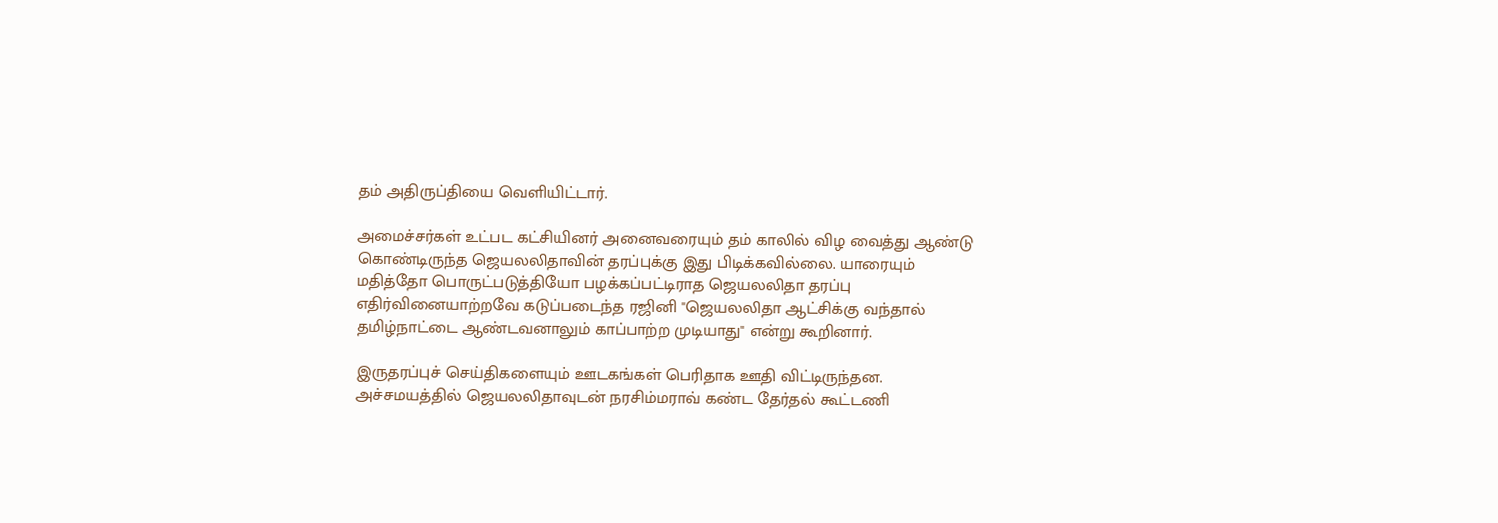தம் அதிருப்தியை வெளியிட்டார்.

அமைச்சர்கள் உட்பட கட்சியினர் அனைவரையும் தம் காலில் விழ வைத்து ஆண்டு கொண்டிருந்த ஜெயலலிதாவின் தரப்புக்கு இது பிடிக்கவில்லை. யாரையும் மதித்தோ பொருட்படுத்தியோ பழக்கப்பட்டிராத ஜெயலலிதா தரப்பு எதிர்வினையாற்றவே கடுப்படைந்த ரஜினி "ஜெயலலிதா ஆட்சிக்கு வந்தால் தமிழ்நாட்டை ஆண்டவனாலும் காப்பாற்ற முடியாது" என்று கூறினார்.

இருதரப்புச் செய்திகளையும் ஊடகங்கள் பெரிதாக ஊதி விட்டிருந்தன. அச்சமயத்தில் ஜெயலலிதாவுடன் நரசிம்மராவ் கண்ட தேர்தல் கூட்டணி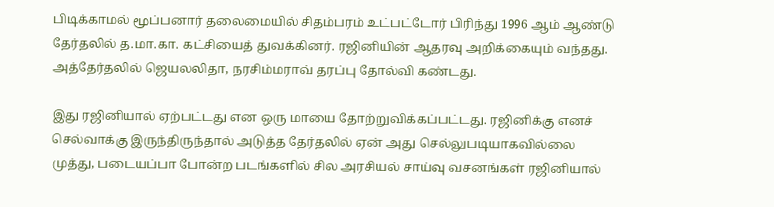பிடிக்காமல் மூப்பனார் தலைமையில் சிதம்பரம் உட்பட்டோர் பிரிந்து 1996 ஆம் ஆண்டு தேர்தலில் த.மா.கா. கட்சியைத் துவக்கினர். ரஜினியின் ஆதரவு அறிக்கையும் வந்தது. அத்தேர்தலில் ஜெயலலிதா, நரசிம்மராவ் தரப்பு தோல்வி கண்டது.

இது ரஜினியால் ஏற்பட்டது என ஒரு மாயை தோற்றுவிக்கப்பட்டது. ரஜினிக்கு எனச் செல்வாக்கு இருந்திருந்தால் அடுத்த தேர்தலில் ஏன் அது செல்லுபடியாகவில்லை முத்து, படையப்பா போன்ற படங்களில் சில அரசியல் சாய்வு வசனங்கள் ரஜினியால்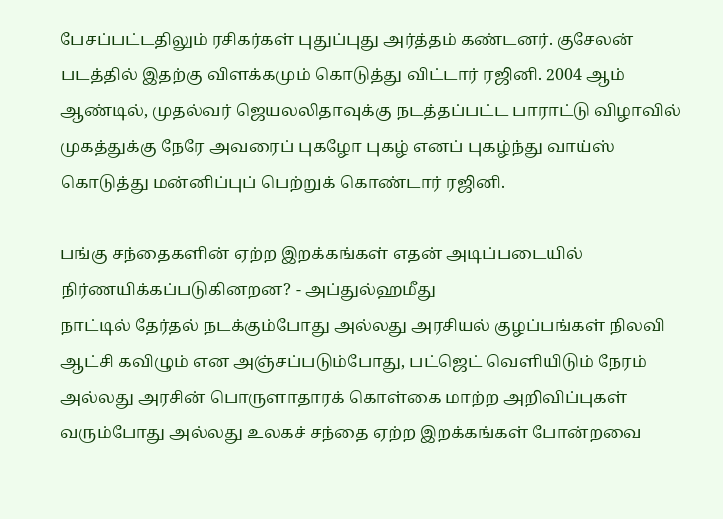பேசப்பட்டதிலும் ரசிகர்கள் புதுப்புது அர்த்தம் கண்டனர். குசேலன் படத்தில் இதற்கு விளக்கமும் கொடுத்து விட்டார் ரஜினி. 2004 ஆம் ஆண்டில், முதல்வர் ஜெயலலிதாவுக்கு நடத்தப்பட்ட பாராட்டு விழாவில் முகத்துக்கு நேரே அவரைப் புகழோ புகழ் எனப் புகழ்ந்து வாய்ஸ் கொடுத்து மன்னிப்புப் பெற்றுக் கொண்டார் ரஜினி.

பங்கு சந்தைகளின் ஏற்ற இறக்கங்கள் எதன் அடிப்படையில் நிர்ணயிக்கப்படுகினறன? - அப்துல்ஹமீது
நாட்டில் தேர்தல் நடக்கும்போது அல்லது அரசியல் குழப்பங்கள் நிலவி ஆட்சி கவிழும் என அஞ்சப்படும்போது, பட்ஜெட் வெளியிடும் நேரம் அல்லது அரசின் பொருளாதாரக் கொள்கை மாற்ற அறிவிப்புகள் வரும்போது அல்லது உலகச் சந்தை ஏற்ற இறக்கங்கள் போன்றவை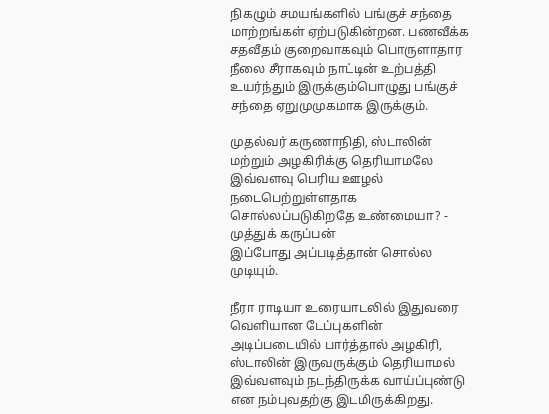நிகழும் சமயங்களில் பங்குச் சந்தை மாற்றங்கள் ஏற்படுகின்றன. பணவீக்க சதவீதம் குறைவாகவும் பொருளாதார நீலை சீராகவும் நாட்டின் உற்பத்தி உயர்ந்தும் இருக்கும்பொழுது பங்குச் சந்தை ஏறுமுமுகமாக இருக்கும்.

முதல்வர் கருணாநிதி, ஸ்டாலின் மற்றும் அழகிரிக்கு தெரியாமலே இவ்வளவு பெரிய ஊழல் நடைபெற்றுள்ளதாக சொல்லப்படுகிறதே உண்மையா? - முத்துக் கருப்பன்
இப்போது அப்படித்தான் சொல்ல முடியும்.

நீரா ராடியா உரையாடலில் இதுவரை வெளியான டேப்புகளின் அடிப்படையில் பார்த்தால் அழகிரி, ஸ்டாலின் இருவருக்கும் தெரியாமல் இவ்வளவும் நடந்திருக்க வாய்ப்புண்டு என நம்புவதற்கு இடமிருக்கிறது.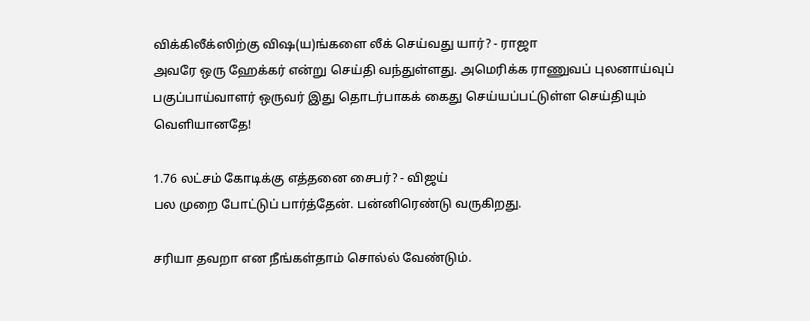விக்கிலீக்ஸிற்கு விஷ(ய)ங்களை லீக் செய்வது யார்? - ராஜா
அவரே ஒரு ஹேக்கர் என்று செய்தி வந்துள்ளது. அமெரிக்க ராணுவப் புலனாய்வுப் பகுப்பாய்வாளர் ஒருவர் இது தொடர்பாகக் கைது செய்யப்பட்டுள்ள செய்தியும் வெளியானதே!

1.76 லட்சம் கோடிக்கு எத்தனை சைபர்? - விஜய்
பல முறை போட்டுப் பார்த்தேன். பன்னிரெண்டு வருகிறது.

சரியா தவறா என நீங்கள்தாம் சொல்ல் வேண்டும்.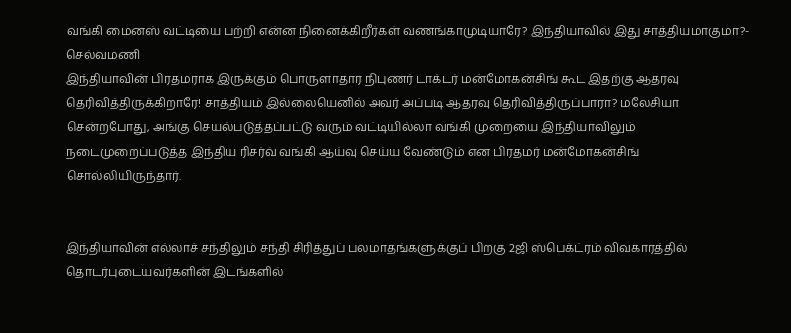வங்கி மைனஸ் வட்டியை பற்றி என்ன நினைக்கிறீர்கள் வணங்காமுடியாரே? இந்தியாவில் இது சாத்தியமாகுமா?- செல்வமணி
இந்தியாவின் பிரதமராக இருக்கும் பொருளாதார நிபுணர் டாக்டர் மன்மோகன்சிங் கூட இதற்கு ஆதரவு தெரிவித்திருக்கிறாரே! சாத்தியம் இல்லையெனில் அவர் அப்படி ஆதரவு தெரிவித்திருப்பாரா? மலேசியா சென்றபோது, அங்கு செயல்படுத்தப்பட்டு வரும் வட்டியில்லா வங்கி முறையை இந்தியாவிலும் நடைமுறைப்படுத்த இந்திய ரிசர்வ் வங்கி ஆய்வு செய்ய வேண்டும் என பிரதமர் மன்மோகன்சிங் சொல்லியிருந்தார்.


இந்தியாவின் எல்லாச் சந்திலும் சந்தி சிரித்துப் பலமாதங்களுக்குப் பிறகு 2ஜி ஸ்பெக்ட்ரம் விவகாரத்தில் தொடர்புடையவர்களின் இடங்களில்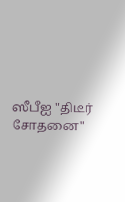ஸீபீஐ "திடீர் சோதனை"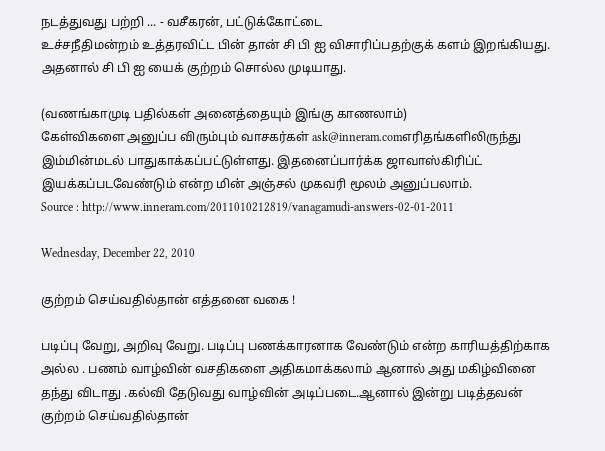நடத்துவது பற்றி ... - வசீகரன், பட்டுக்கோட்டை
உச்சநீதிமன்றம் உத்தரவிட்ட பின் தான் சி பி ஐ விசாரிப்பதற்குக் களம் இறங்கியது. அதனால் சி பி ஐ யைக் குற்றம் சொல்ல முடியாது.

(வணங்காமுடி பதில்கள் அனைத்தையும் இங்கு காணலாம்)
கேள்விகளை அனுப்ப விரும்பும் வாசகர்கள் ask@inneram.comஎரிதங்களிலிருந்து இம்மின்மடல் பாதுகாக்கப்பட்டுள்ளது. இதனைப்பார்க்க ஜாவாஸ்கிரிப்ட் இயக்கப்படவேண்டும் என்ற மின் அஞ்சல் முகவரி மூலம் அனுப்பலாம்.
Source : http://www.inneram.com/2011010212819/vanagamudi-answers-02-01-2011

Wednesday, December 22, 2010

குற்றம் செய்வதில்தான் எத்தனை வகை !

படிப்பு வேறு, அறிவு வேறு. படிப்பு பணக்காரனாக வேண்டும் என்ற காரியத்திற்காக அல்ல . பணம் வாழ்வின் வசதிகளை அதிகமாக்கலாம் ஆனால் அது மகிழ்வினை தந்து விடாது .கல்வி தேடுவது வாழ்வின் அடிப்படை.ஆனால் இன்று படித்தவன் குற்றம் செய்வதில்தான்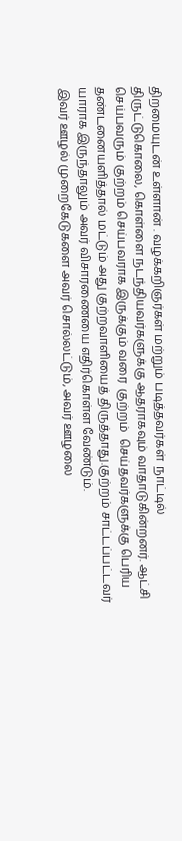திறமையுடன் உள்ளான் . வழக்கறிஞர்கள் மற்றும் படித்தவர்கள்  நாட்டில் திருட்டுகொலை, கொள்ளை நடந்தியவர்களுக்கு ஆதராகவும் வாதாடுகின்றனர். ஆட்சி செய்பவரும் குற்றம் செய்பவராக இருக்கும் வரை  குற்றம்  செய்தவர்களுக்கு பெரிய தண்டனையளித்தால் மட்டும் அது குற்றவாளியைத் திருத்தாது.குற்றம் சாட்டப்பட்டவர் யாராக இருந்தாலும் அவர் விசாரணையை எதிர்கொள்ள வேண்டும்.
இவர் ஊழல் முறைகேடுகளை அவர் சொல்லட்டும், அவர் ஊழலை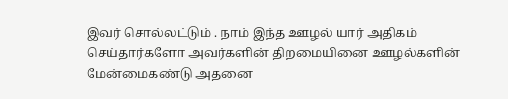இவர் சொல்லட்டும் . நாம் இந்த ஊழல் யார் அதிகம் செய்தார்களோ அவர்களின் திறமையினை ஊழல்களின் மேன்மைகண்டு அதனை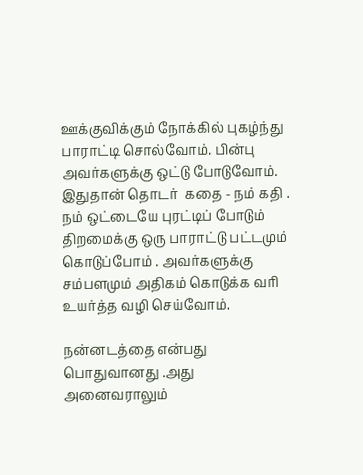ஊக்குவிக்கும் நோக்கில் புகழ்ந்து பாராட்டி சொல்வோம். பின்பு அவர்களுக்கு ஒட்டு போடுவோம். இதுதான் தொடர்  கதை - நம் கதி . நம் ஒட்டையே புரட்டிப் போடும் திறமைக்கு ஒரு பாராட்டு பட்டமும் கொடுப்போம் . அவர்களுக்கு சம்பளமும் அதிகம் கொடுக்க வரி உயர்த்த வழி செய்வோம்.

நன்னடத்தை என்பது பொதுவானது .அது  அனைவராலும்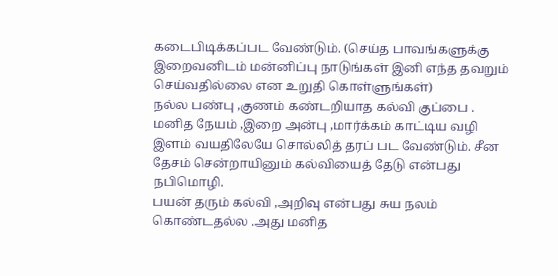கடைபிடிக்கப்பட வேண்டும். (செய்த பாவங்களுக்கு இறைவனிடம் மன்னிப்பு நாடுங்கள் இனி எந்த தவறும்  செய்வதில்லை என உறுதி கொள்ளுங்கள்)
நல்ல பண்பு ,குணம் கண்டறியாத கல்வி குப்பை .
மனித நேயம் ,இறை அன்பு ,மார்க்கம் காட்டிய வழி  இளம் வயதிலேயே சொல்லித் தரப் பட வேண்டும். சீன தேசம் சென்றாயினும் கல்வியைத் தேடு என்பது நபிமொழி.
பயன் தரும் கல்வி ,அறிவு என்பது சுய நலம் கொண்டதல்ல .அது மனித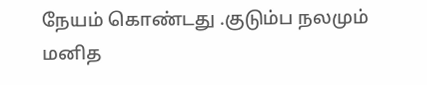நேயம் கொண்டது .குடும்ப நலமும் மனித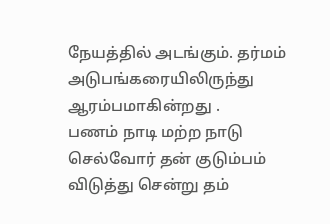நேயத்தில் அடங்கும். தர்மம் அடுபங்கரையிலிருந்து ஆரம்பமாகின்றது .
பணம் நாடி மற்ற நாடு செல்வோர் தன் குடும்பம் விடுத்து சென்று தம்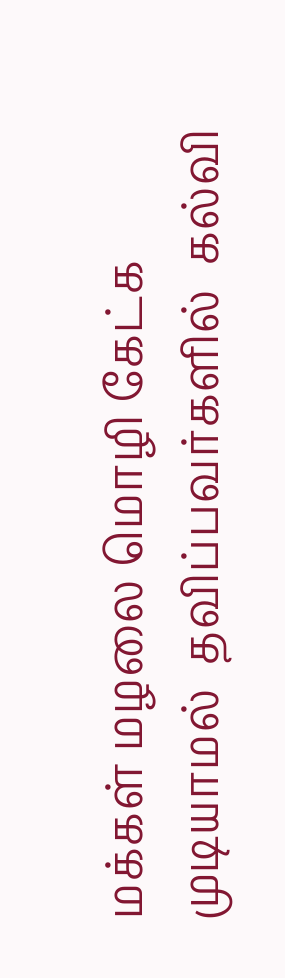மக்கள் மழலை மொழி கேட்க முடியாமல்  தவிப்பவர்களில்  கல்வி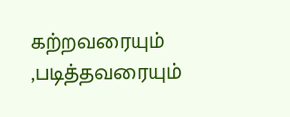கற்றவரையும் ,படித்தவரையும்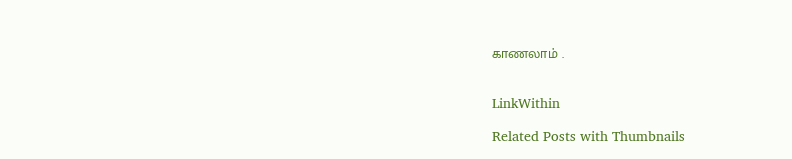காணலாம் .


LinkWithin

Related Posts with Thumbnails